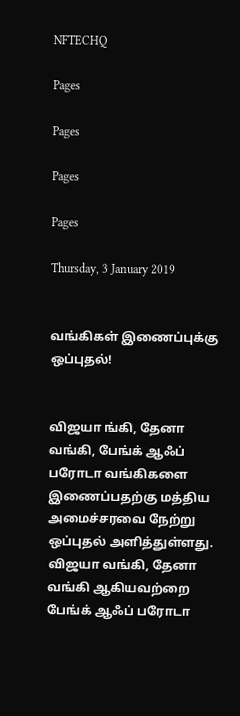NFTECHQ

Pages

Pages

Pages

Pages

Thursday, 3 January 2019


வங்கிகள் இணைப்புக்கு ஒப்புதல்!


விஜயா ங்கி, தேனா வங்கி, பேங்க் ஆஃப் பரோடா வங்கிகளை இணைப்பதற்கு மத்திய அமைச்சரவை நேற்று ஒப்புதல் அளித்துள்ளது.
விஜயா வங்கி, தேனா வங்கி ஆகியவற்றை பேங்க் ஆஃப் பரோடா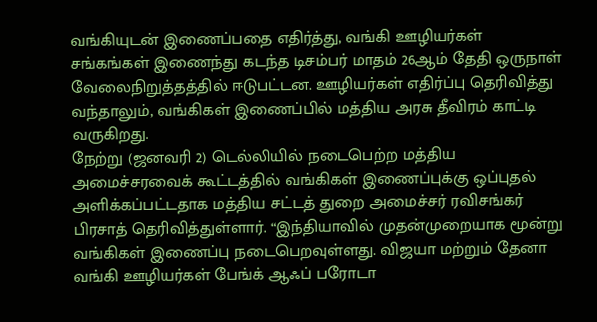வங்கியுடன் இணைப்பதை எதிர்த்து, வங்கி ஊழியர்கள் சங்கங்கள் இணைந்து கடந்த டிசம்பர் மாதம் 26ஆம் தேதி ஒருநாள் வேலைநிறுத்தத்தில் ஈடுபட்டன. ஊழியர்கள் எதிர்ப்பு தெரிவித்து வந்தாலும், வங்கிகள் இணைப்பில் மத்திய அரசு தீவிரம் காட்டி வருகிறது.
நேற்று (ஜனவரி 2) டெல்லியில் நடைபெற்ற மத்திய அமைச்சரவைக் கூட்டத்தில் வங்கிகள் இணைப்புக்கு ஒப்புதல் அளிக்கப்பட்டதாக மத்திய சட்டத் துறை அமைச்சர் ரவிசங்கர் பிரசாத் தெரிவித்துள்ளார். “இந்தியாவில் முதன்முறையாக மூன்று வங்கிகள் இணைப்பு நடைபெறவுள்ளது. விஜயா மற்றும் தேனா வங்கி ஊழியர்கள் பேங்க் ஆஃப் பரோடா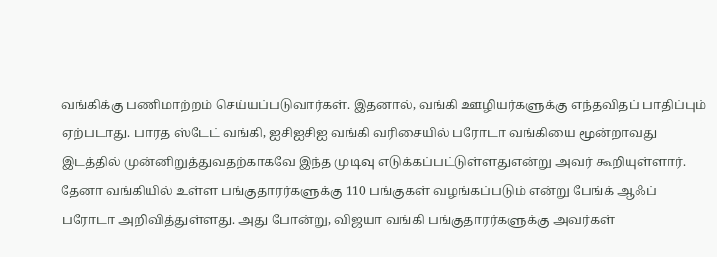வங்கிக்கு பணிமாற்றம் செய்யப்படுவார்கள். இதனால், வங்கி ஊழியர்களுக்கு எந்தவிதப் பாதிப்பும் ஏற்படாது. பாரத ஸ்டேட் வங்கி, ஐசிஐசிஐ வங்கி வரிசையில் பரோடா வங்கியை மூன்றாவது இடத்தில் முன்னிறுத்துவதற்காகவே இந்த முடிவு எடுக்கப்பட்டுள்ளதுஎன்று அவர் கூறியுள்ளார்.
தேனா வங்கியில் உள்ள பங்குதாரர்களுக்கு 110 பங்குகள் வழங்கப்படும் என்று பேங்க் ஆஃப் பரோடா அறிவித்துள்ளது. அது போன்று, விஜயா வங்கி பங்குதாரர்களுக்கு அவர்கள்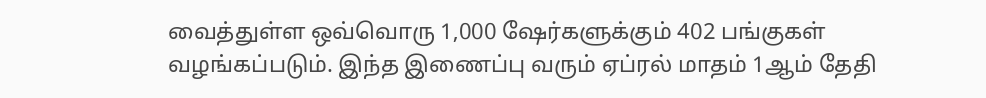வைத்துள்ள ஒவ்வொரு 1,000 ஷேர்களுக்கும் 402 பங்குகள் வழங்கப்படும். இந்த இணைப்பு வரும் ஏப்ரல் மாதம் 1ஆம் தேதி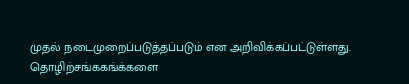முதல் நடைமுறைப்படுத்தப்படும் என அறிவிக்கப்பட்டுள்ளது.
தொழிற்சங்ககங்க்களை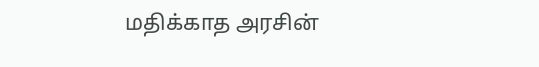மதிக்காத அரசின்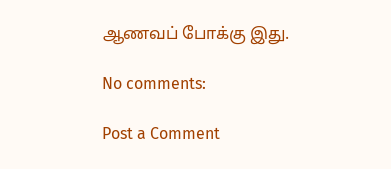ஆணவப் போக்கு இது.

No comments:

Post a Comment